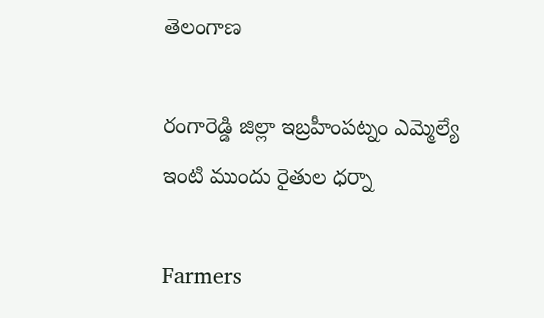తెలంగాణ

రంగారెడ్డి జిల్లా ఇబ్రహీంపట్నం ఎమ్మెల్యే ఇంటి ముందు రైతుల ధర్నా

Farmers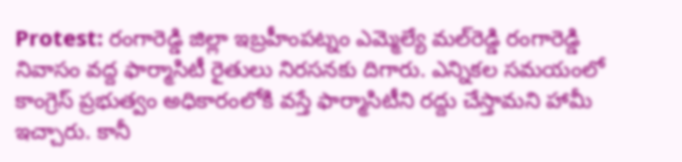Protest: రంగారెడ్డి జిల్లా ఇబ్రహీంపట్నం ఎమ్మెల్యే మల్‌రెడ్డి రంగారెడ్డి నివాసం వద్ద ఫార్మాసిటీ రైతులు నిరసనకు దిగారు. ఎన్నికల సమయంలో కాంగ్రెస్ ప్రభుత్వం అధికారంలోకి వస్తే ఫార్మాసిటీని రద్దు చేస్తామని హామీ ఇచ్చారు. కానీ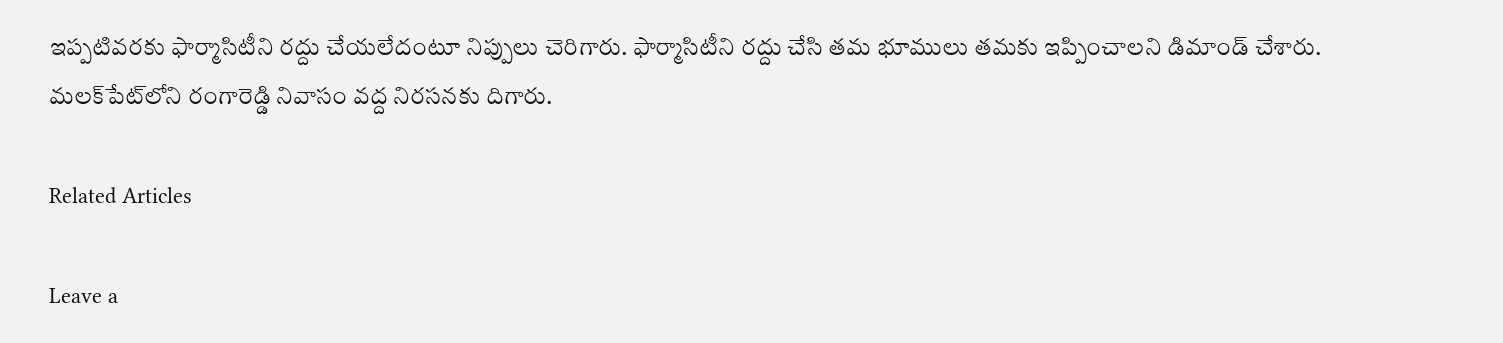ఇప్పటివరకు ఫార్మాసిటీని రద్దు చేయలేదంటూ నిప్పులు చెరిగారు. ఫార్మాసిటీని రద్దు చేసి తమ భూములు తమకు ఇప్పించాలని డిమాండ్ చేశారు. మలక్‌పేట్‌లోని రంగారెడ్డి నివాసం వద్ద నిరసనకు దిగారు.

Related Articles

Leave a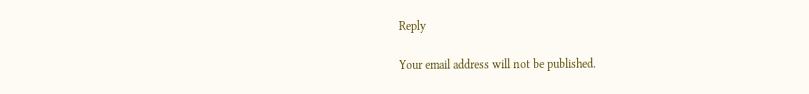Reply

Your email address will not be published.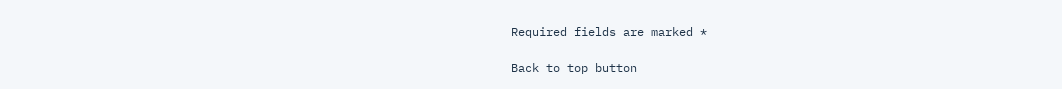Required fields are marked *

Back to top button